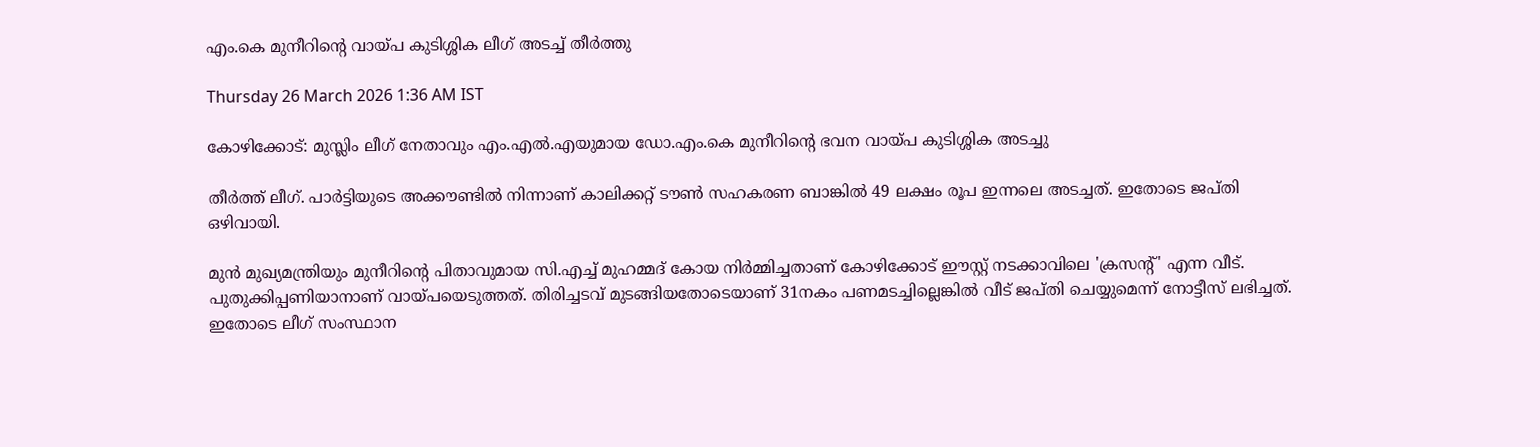എം.കെ മുനീറിൻ്റെ വായ്പ കുടിശ്ശിക ലീഗ് അടച്ച് തീർത്തു

Thursday 26 March 2026 1:36 AM IST

കോഴിക്കോട്: മുസ്ലിം ലീഗ് നേതാവും എം.എൽ.എയുമായ ഡോ.എം.കെ മുനീറിന്റെ ഭവന വായ്പ കുടിശ്ശിക അടച്ചു

തീർത്ത് ലീഗ്. പാർട്ടിയുടെ അക്കൗണ്ടിൽ നിന്നാണ് കാലിക്കറ്റ് ടൗൺ സഹകരണ ബാങ്കിൽ 49 ലക്ഷം രൂപ ഇന്നലെ അടച്ചത്. ഇതോടെ ജപ്തി ഒഴിവായി.

മുൻ മുഖ്യമന്ത്രിയും മുനീറിന്റെ പിതാവുമായ സി.എച്ച് മുഹമ്മദ് കോയ നിർമ്മിച്ചതാണ് കോഴിക്കോട് ഈസ്റ്റ് നടക്കാവിലെ 'ക്രസന്റ്' എന്ന വീട്. പുതുക്കിപ്പണിയാനാണ് വായ്പയെടുത്തത്. തിരിച്ചടവ് മുടങ്ങിയതോടെയാണ് 31നകം പണമടച്ചില്ലെങ്കിൽ വീട് ജപ്തി ചെയ്യുമെന്ന് നോട്ടീസ് ലഭിച്ചത്. ഇതോടെ ലീഗ് സംസ്ഥാന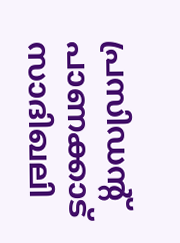പ്രസിഡന്റ് പാണക്കാട് സാദിഖലി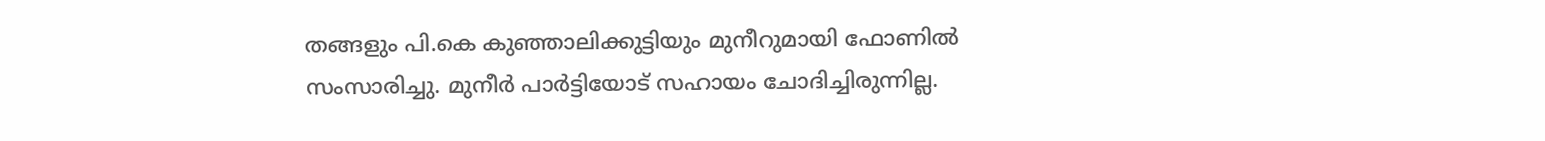തങ്ങളും പി.കെ കുഞ്ഞാലിക്കുട്ടിയും മുനീറുമായി ഫോണിൽ സംസാരിച്ചു. മുനീർ പാർട്ടിയോട് സഹായം ചോദിച്ചിരുന്നില്ല.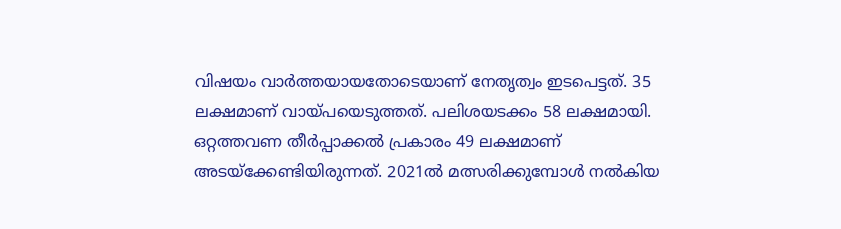വിഷയം വാർത്തയായതോടെയാണ് നേതൃത്വം ഇടപെട്ടത്. 35 ലക്ഷമാണ് വായ്പയെടുത്തത്. പലിശയടക്കം 58 ലക്ഷമായി. ഒറ്റത്തവണ തീർപ്പാക്കൽ പ്രകാരം 49 ലക്ഷമാണ് അടയ്ക്കേണ്ടിയിരുന്നത്. 2021ൽ മത്സരിക്കുമ്പോൾ നൽകിയ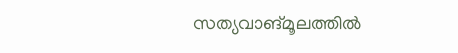സത്യവാങ്മൂലത്തിൽ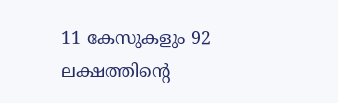11 കേസുകളും 92 ലക്ഷത്തിന്റെ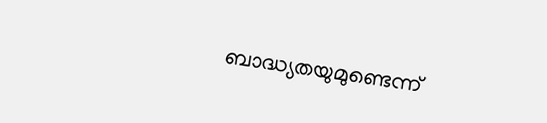ബാദ്ധ്യതയുമുണ്ടെന്ന്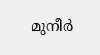മുനീര്‍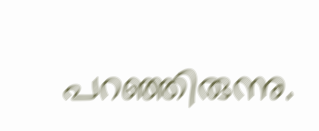പറഞ്ഞിരുന്നു.